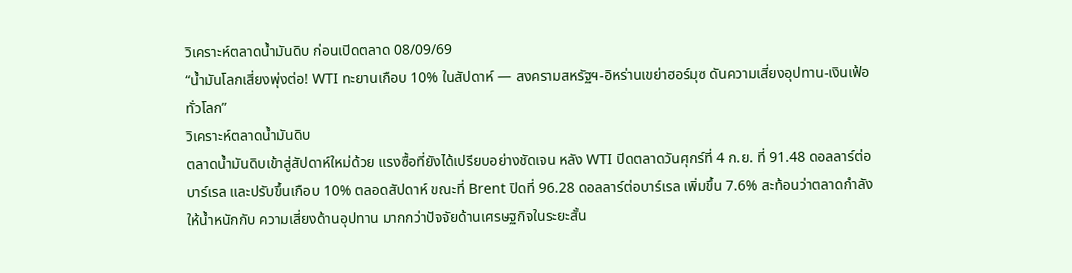วิเคราะห์ตลาดน้ำมันดิบ ก่อนเปิดตลาด 08/09/69
“น้ำมันโลกเสี่ยงพุ่งต่อ! WTI ทะยานเกือบ 10% ในสัปดาห์ — สงครามสหรัฐฯ-อิหร่านเขย่าฮอร์มุซ ดันความเสี่ยงอุปทาน-เงินเฟ้อทั่วโลก”
วิเคราะห์ตลาดน้ำมันดิบ
ตลาดน้ำมันดิบเข้าสู่สัปดาห์ใหม่ด้วย แรงซื้อที่ยังได้เปรียบอย่างชัดเจน หลัง WTI ปิดตลาดวันศุกร์ที่ 4 ก.ย. ที่ 91.48 ดอลลาร์ต่อบาร์เรล และปรับขึ้นเกือบ 10% ตลอดสัปดาห์ ขณะที่ Brent ปิดที่ 96.28 ดอลลาร์ต่อบาร์เรล เพิ่มขึ้น 7.6% สะท้อนว่าตลาดกำลังให้น้ำหนักกับ ความเสี่ยงด้านอุปทาน มากกว่าปัจจัยด้านเศรษฐกิจในระยะสั้น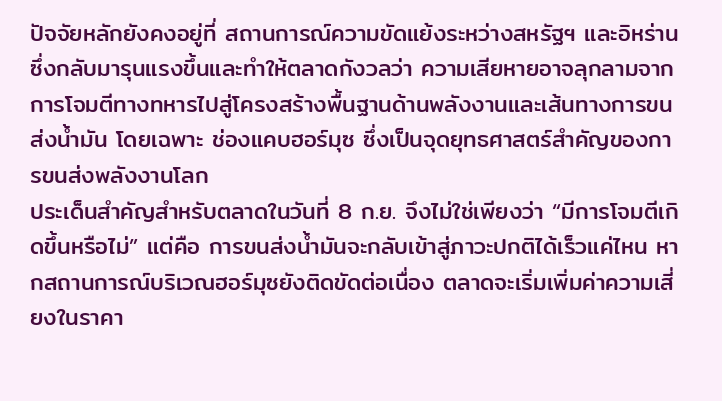ปัจจัยหลักยังคงอยู่ที่ สถานการณ์ความขัดแย้งระหว่างสหรัฐฯ และอิหร่าน ซึ่งกลับมารุนแรงขึ้นและทำให้ตลาดกังวลว่า ความเสียหายอาจลุกลามจากการโจมตีทางทหารไปสู่โครงสร้างพื้นฐานด้านพลังงานและเส้นทางการขนส่งน้ำมัน โดยเฉพาะ ช่องแคบฮอร์มุซ ซึ่งเป็นจุดยุทธศาสตร์สำคัญของการขนส่งพลังงานโลก
ประเด็นสำคัญสำหรับตลาดในวันที่ 8 ก.ย. จึงไม่ใช่เพียงว่า “มีการโจมตีเกิดขึ้นหรือไม่” แต่คือ การขนส่งน้ำมันจะกลับเข้าสู่ภาวะปกติได้เร็วแค่ไหน หากสถานการณ์บริเวณฮอร์มุซยังติดขัดต่อเนื่อง ตลาดจะเริ่มเพิ่มค่าความเสี่ยงในราคา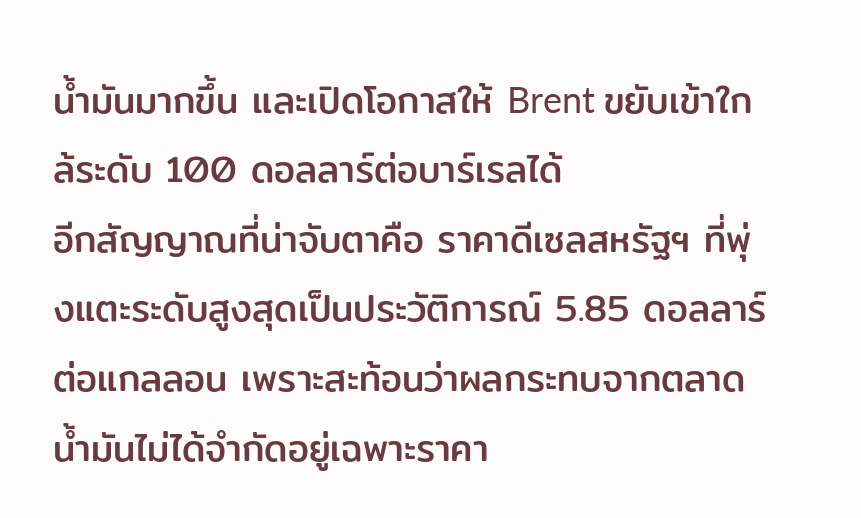น้ำมันมากขึ้น และเปิดโอกาสให้ Brent ขยับเข้าใกล้ระดับ 100 ดอลลาร์ต่อบาร์เรลได้
อีกสัญญาณที่น่าจับตาคือ ราคาดีเซลสหรัฐฯ ที่พุ่งแตะระดับสูงสุดเป็นประวัติการณ์ 5.85 ดอลลาร์ต่อแกลลอน เพราะสะท้อนว่าผลกระทบจากตลาดน้ำมันไม่ได้จำกัดอยู่เฉพาะราคา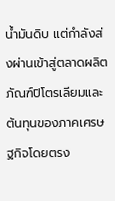น้ำมันดิบ แต่กำลังส่งผ่านเข้าสู่ตลาดผลิตภัณฑ์ปิโตรเลียมและต้นทุนของภาคเศรษฐกิจโดยตรง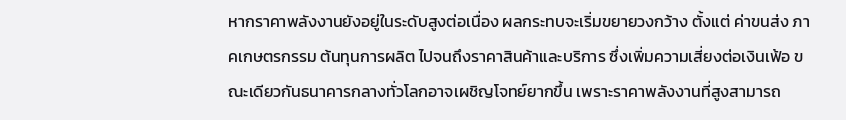หากราคาพลังงานยังอยู่ในระดับสูงต่อเนื่อง ผลกระทบจะเริ่มขยายวงกว้าง ตั้งแต่ ค่าขนส่ง ภาคเกษตรกรรม ต้นทุนการผลิต ไปจนถึงราคาสินค้าและบริการ ซึ่งเพิ่มความเสี่ยงต่อเงินเฟ้อ ขณะเดียวกันธนาคารกลางทั่วโลกอาจเผชิญโจทย์ยากขึ้น เพราะราคาพลังงานที่สูงสามารถ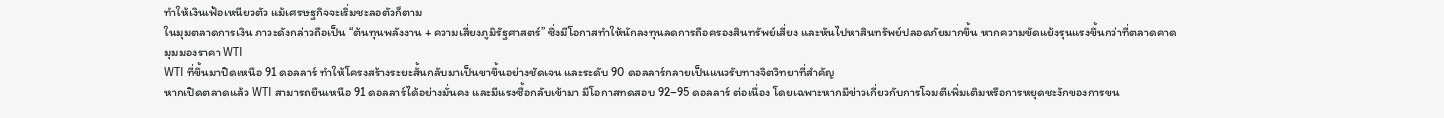ทำให้เงินเฟ้อเหนียวตัว แม้เศรษฐกิจจะเริ่มชะลอตัวก็ตาม
ในมุมตลาดการเงิน ภาวะดังกล่าวถือเป็น “ต้นทุนพลังงาน + ความเสี่ยงภูมิรัฐศาสตร์” ซึ่งมีโอกาสทำให้นักลงทุนลดการถือครองสินทรัพย์เสี่ยง และหันไปหาสินทรัพย์ปลอดภัยมากขึ้น หากความขัดแย้งรุนแรงขึ้นกว่าที่ตลาดคาด
มุมมองราคา WTI
WTI ที่ขึ้นมาปิดเหนือ 91 ดอลลาร์ ทำให้โครงสร้างระยะสั้นกลับมาเป็นขาขึ้นอย่างชัดเจน และระดับ 90 ดอลลาร์กลายเป็นแนวรับทางจิตวิทยาที่สำคัญ
หากเปิดตลาดแล้ว WTI สามารถยืนเหนือ 91 ดอลลาร์ได้อย่างมั่นคง และมีแรงซื้อกลับเข้ามา มีโอกาสทดสอบ 92–95 ดอลลาร์ ต่อเนื่อง โดยเฉพาะหากมีข่าวเกี่ยวกับการโจมตีเพิ่มเติมหรือการหยุดชะงักของการขน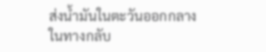ส่งน้ำมันในตะวันออกกลาง
ในทางกลับ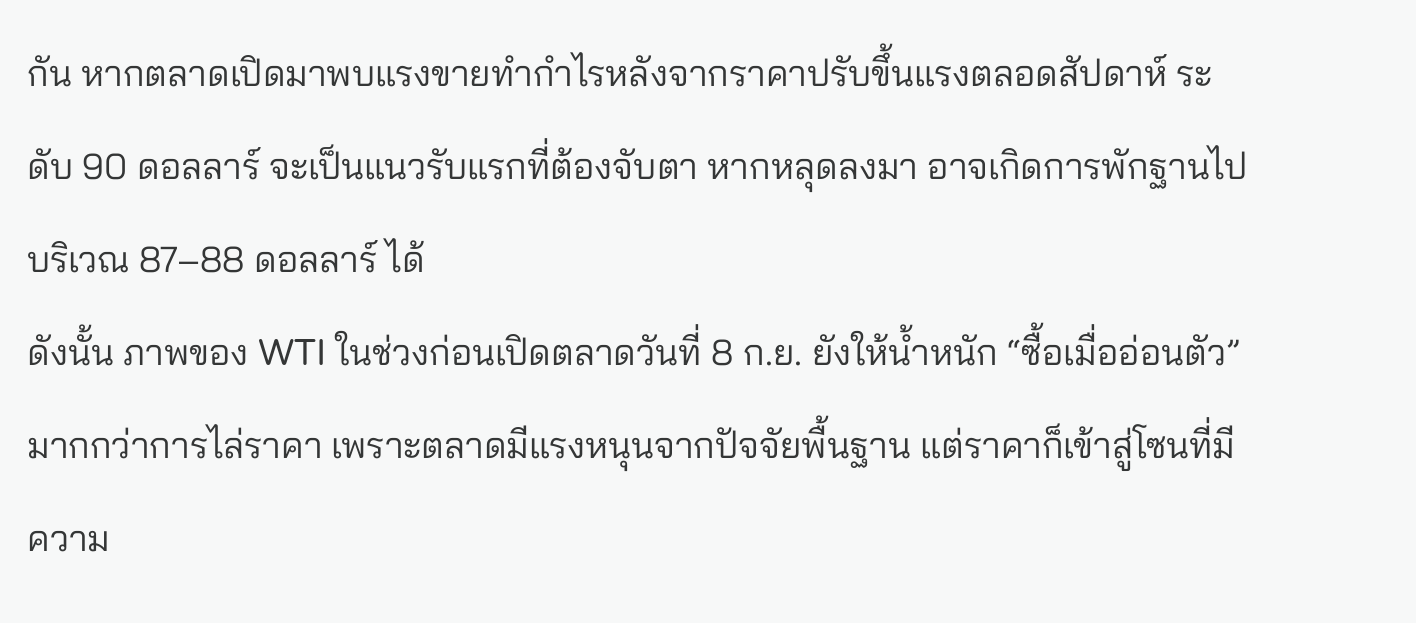กัน หากตลาดเปิดมาพบแรงขายทำกำไรหลังจากราคาปรับขึ้นแรงตลอดสัปดาห์ ระดับ 90 ดอลลาร์ จะเป็นแนวรับแรกที่ต้องจับตา หากหลุดลงมา อาจเกิดการพักฐานไปบริเวณ 87–88 ดอลลาร์ ได้
ดังนั้น ภาพของ WTI ในช่วงก่อนเปิดตลาดวันที่ 8 ก.ย. ยังให้น้ำหนัก “ซื้อเมื่ออ่อนตัว” มากกว่าการไล่ราคา เพราะตลาดมีแรงหนุนจากปัจจัยพื้นฐาน แต่ราคาก็เข้าสู่โซนที่มีความ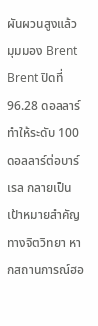ผันผวนสูงแล้ว
มุมมอง Brent
Brent ปิดที่ 96.28 ดอลลาร์ ทำให้ระดับ 100 ดอลลาร์ต่อบาร์เรล กลายเป็นเป้าหมายสำคัญทางจิตวิทยา หากสถานการณ์ฮอ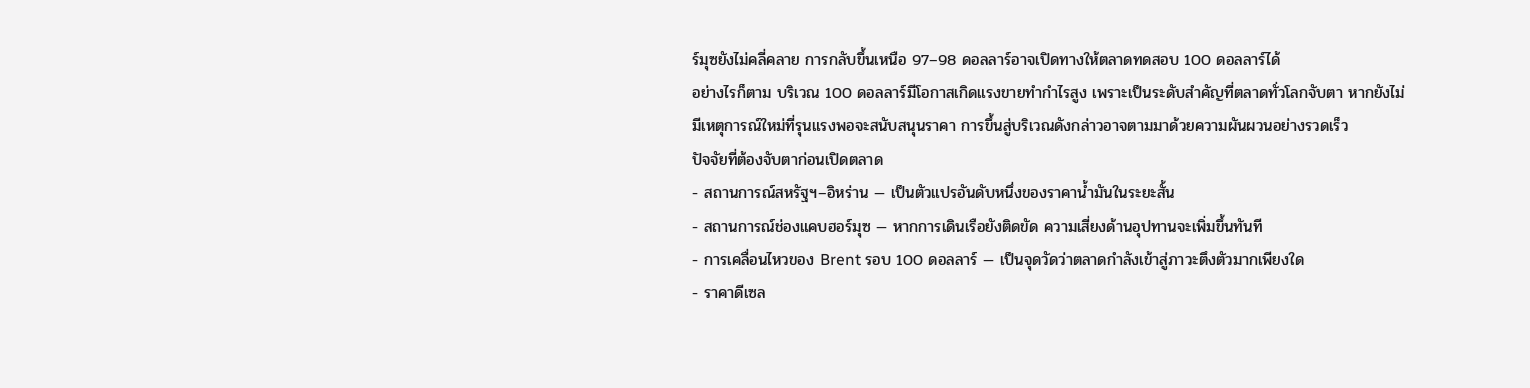ร์มุซยังไม่คลี่คลาย การกลับขึ้นเหนือ 97–98 ดอลลาร์อาจเปิดทางให้ตลาดทดสอบ 100 ดอลลาร์ได้
อย่างไรก็ตาม บริเวณ 100 ดอลลาร์มีโอกาสเกิดแรงขายทำกำไรสูง เพราะเป็นระดับสำคัญที่ตลาดทั่วโลกจับตา หากยังไม่มีเหตุการณ์ใหม่ที่รุนแรงพอจะสนับสนุนราคา การขึ้นสู่บริเวณดังกล่าวอาจตามมาด้วยความผันผวนอย่างรวดเร็ว
ปัจจัยที่ต้องจับตาก่อนเปิดตลาด
- สถานการณ์สหรัฐฯ–อิหร่าน — เป็นตัวแปรอันดับหนึ่งของราคาน้ำมันในระยะสั้น
- สถานการณ์ช่องแคบฮอร์มุซ — หากการเดินเรือยังติดขัด ความเสี่ยงด้านอุปทานจะเพิ่มขึ้นทันที
- การเคลื่อนไหวของ Brent รอบ 100 ดอลลาร์ — เป็นจุดวัดว่าตลาดกำลังเข้าสู่ภาวะตึงตัวมากเพียงใด
- ราคาดีเซล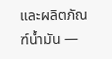และผลิตภัณฑ์น้ำมัน —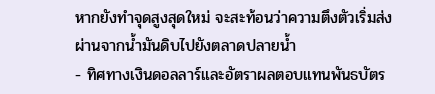หากยังทำจุดสูงสุดใหม่ จะสะท้อนว่าความตึงตัวเริ่มส่งผ่านจากน้ำมันดิบไปยังตลาดปลายน้ำ
- ทิศทางเงินดอลลาร์และอัตราผลตอบแทนพันธบัตร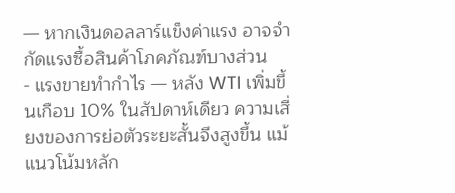— หากเงินดอลลาร์แข็งค่าแรง อาจจำกัดแรงซื้อสินค้าโภคภัณฑ์บางส่วน
- แรงขายทำกำไร — หลัง WTI เพิ่มขึ้นเกือบ 10% ในสัปดาห์เดียว ความเสี่ยงของการย่อตัวระยะสั้นจึงสูงขึ้น แม้แนวโน้มหลัก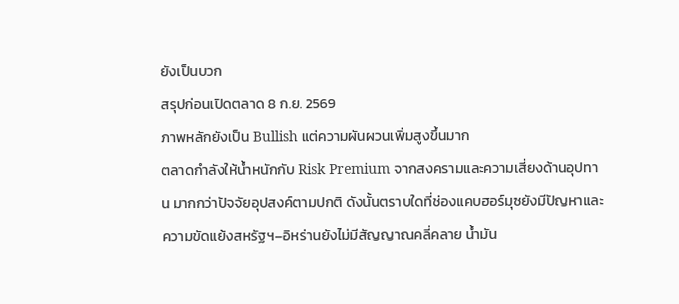ยังเป็นบวก
สรุปก่อนเปิดตลาด 8 ก.ย. 2569
ภาพหลักยังเป็น Bullish แต่ความผันผวนเพิ่มสูงขึ้นมาก
ตลาดกำลังให้น้ำหนักกับ Risk Premium จากสงครามและความเสี่ยงด้านอุปทาน มากกว่าปัจจัยอุปสงค์ตามปกติ ดังนั้นตราบใดที่ช่องแคบฮอร์มุซยังมีปัญหาและความขัดแย้งสหรัฐฯ–อิหร่านยังไม่มีสัญญาณคลี่คลาย น้ำมัน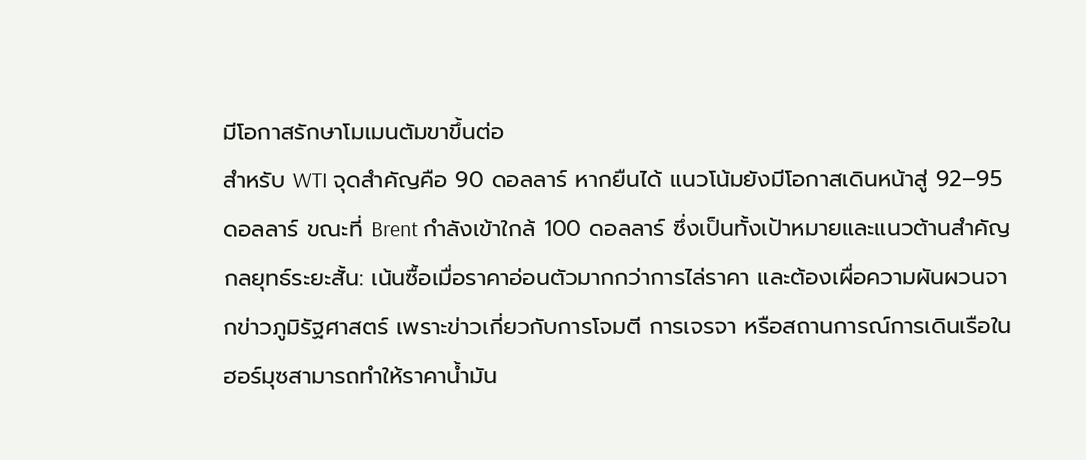มีโอกาสรักษาโมเมนตัมขาขึ้นต่อ
สำหรับ WTI จุดสำคัญคือ 90 ดอลลาร์ หากยืนได้ แนวโน้มยังมีโอกาสเดินหน้าสู่ 92–95 ดอลลาร์ ขณะที่ Brent กำลังเข้าใกล้ 100 ดอลลาร์ ซึ่งเป็นทั้งเป้าหมายและแนวต้านสำคัญ
กลยุทธ์ระยะสั้น: เน้นซื้อเมื่อราคาอ่อนตัวมากกว่าการไล่ราคา และต้องเผื่อความผันผวนจากข่าวภูมิรัฐศาสตร์ เพราะข่าวเกี่ยวกับการโจมตี การเจรจา หรือสถานการณ์การเดินเรือในฮอร์มุซสามารถทำให้ราคาน้ำมัน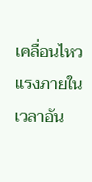เคลื่อนไหวแรงภายในเวลาอัน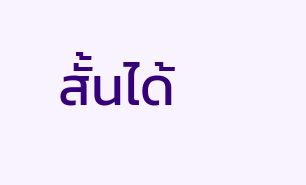สั้นได้